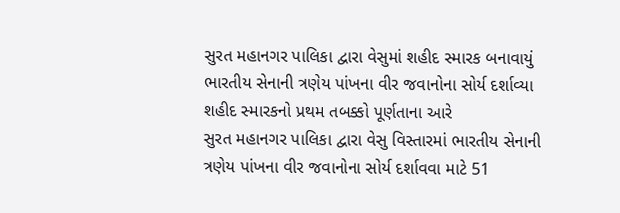સુરત મહાનગર પાલિકા દ્વારા વેસુમાં શહીદ સ્મારક બનાવાયું
ભારતીય સેનાની ત્રણેય પાંખના વીર જવાનોના સોર્ય દર્શાવ્યા
શહીદ સ્મારકનો પ્રથમ તબક્કો પૂર્ણતાના આરે
સુરત મહાનગર પાલિકા દ્વારા વેસુ વિસ્તારમાં ભારતીય સેનાની ત્રણેય પાંખના વીર જવાનોના સોર્ય દર્શાવવા માટે 51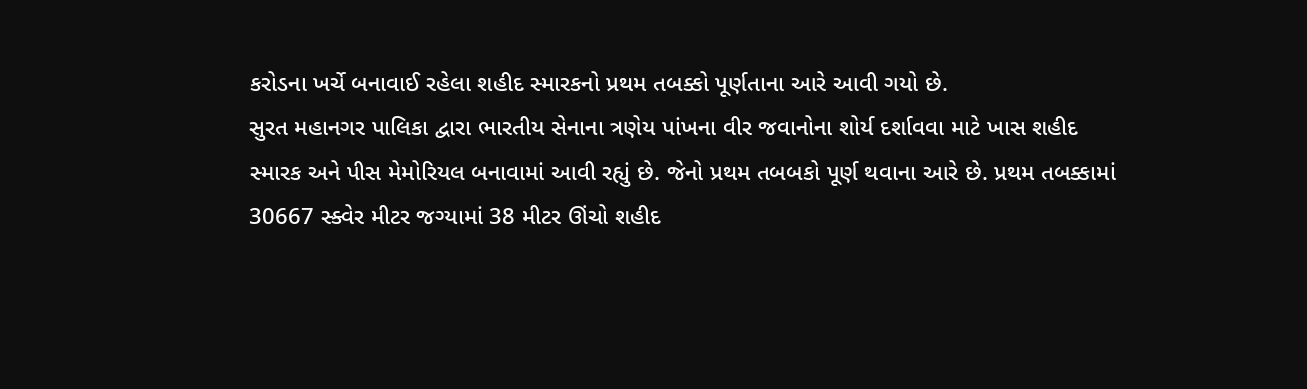કરોડના ખર્ચે બનાવાઈ રહેલા શહીદ સ્મારકનો પ્રથમ તબક્કો પૂર્ણતાના આરે આવી ગયો છે.
સુરત મહાનગર પાલિકા દ્વારા ભારતીય સેનાના ત્રણેય પાંખના વીર જવાનોના શોર્ય દર્શાવવા માટે ખાસ શહીદ સ્મારક અને પીસ મેમોરિયલ બનાવામાં આવી રહ્યું છે. જેનો પ્રથમ તબબકો પૂર્ણ થવાના આરે છે. પ્રથમ તબક્કામાં 30667 સ્ક્વેર મીટર જગ્યામાં 38 મીટર ઊંચો શહીદ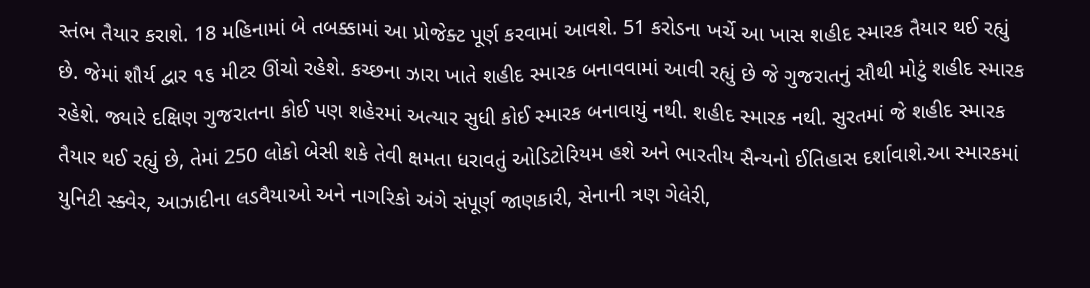સ્તંભ તૈયાર કરાશે. 18 મહિનામાં બે તબક્કામાં આ પ્રોજેક્ટ પૂર્ણ કરવામાં આવશે. 51 કરોડના ખર્ચે આ ખાસ શહીદ સ્મારક તૈયાર થઈ રહ્યું છે. જેમાં શૌર્ય દ્વાર ૧૬ મીટર ઊંચો રહેશે. કચ્છના ઝારા ખાતે શહીદ સ્મારક બનાવવામાં આવી રહ્યું છે જે ગુજરાતનું સૌથી મોટું શહીદ સ્મારક રહેશે. જ્યારે દક્ષિણ ગુજરાતના કોઈ પણ શહેરમાં અત્યાર સુધી કોઈ સ્મારક બનાવાયું નથી. શહીદ સ્મારક નથી. સુરતમાં જે શહીદ સ્મારક તૈયાર થઈ રહ્યું છે, તેમાં 250 લોકો બેસી શકે તેવી ક્ષમતા ધરાવતું ઓડિટોરિયમ હશે અને ભારતીય સૈન્યનો ઈતિહાસ દર્શાવાશે.આ સ્મારકમાં યુનિટી સ્ક્વેર, આઝાદીના લડવૈયાઓ અને નાગરિકો અંગે સંપૂર્ણ જાણકારી, સેનાની ત્રણ ગેલેરી,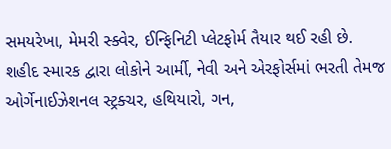સમયરેખા, મેમરી સ્ક્વેર, ઈન્ફિનિટી પ્લેટફોર્મ તૈયાર થઈ રહી છે. શહીદ સ્મારક દ્વારા લોકોને આર્મી, નેવી અને એરફોર્સમાં ભરતી તેમજ ઓર્ગેનાઈઝેશનલ સ્ટ્રક્ચર, હથિયારો, ગન,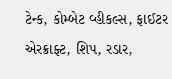ટેન્ક, કોમ્બેટ વ્હીકલ્સ, ફાઈટર એરક્રાફ્ટ, શિપ, રડાર,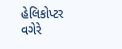હેલિકોપ્ટર વગેરે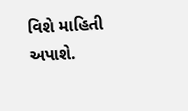વિશે માહિતી અપાશે.